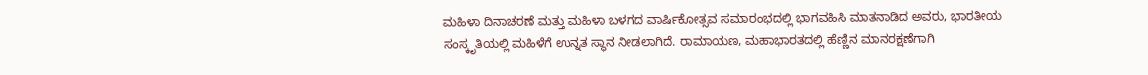ಮಹಿಳಾ ದಿನಾಚರಣೆ ಮತ್ತು ಮಹಿಳಾ ಬಳಗದ ವಾರ್ಷಿಕೋತ್ಸವ ಸಮಾರಂಭದಲ್ಲಿ ಭಾಗವಹಿಸಿ ಮಾತನಾಡಿದ ಅವರು, ಭಾರತೀಯ ಸಂಸ್ಕೃತಿಯಲ್ಲಿ ಮಹಿಳೆಗೆ ಉನ್ನತ ಸ್ಥಾನ ನೀಡಲಾಗಿದೆ. ರಾಮಾಯಣ, ಮಹಾಭಾರತದಲ್ಲಿ ಹೆಣ್ಣಿನ ಮಾನರಕ್ಷಣೆಗಾಗಿ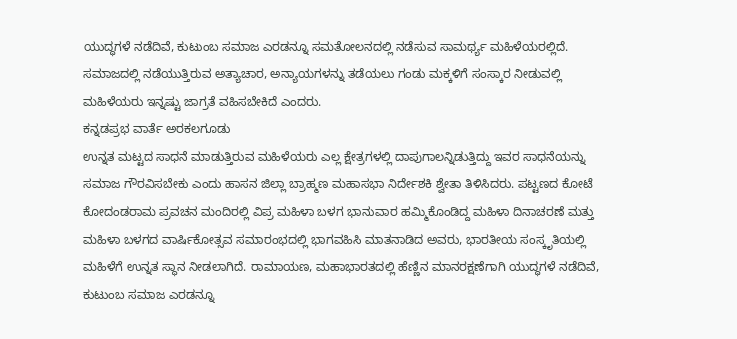ಯುದ್ಧಗಳೆ ನಡೆದಿವೆ, ಕುಟುಂಬ ಸಮಾಜ ಎರಡನ್ನೂ ಸಮತೋಲನದಲ್ಲಿ ನಡೆಸುವ ಸಾಮರ್ಥ್ಯ ಮಹಿಳೆಯರಲ್ಲಿದೆ. ಸಮಾಜದಲ್ಲಿ ನಡೆಯುತ್ತಿರುವ ಅತ್ಯಾಚಾರ, ಅನ್ಯಾಯಗಳನ್ನು ತಡೆಯಲು ಗಂಡು ಮಕ್ಕಳಿಗೆ ಸಂಸ್ಕಾರ ನೀಡುವಲ್ಲಿ ಮಹಿಳೆಯರು ಇನ್ನಷ್ಟು ಜಾಗ್ರತೆ ವಹಿಸಬೇಕಿದೆ ಎಂದರು.
ಕನ್ನಡಪ್ರಭ ವಾರ್ತೆ ಅರಕಲಗೂಡು
ಉನ್ನತ ಮಟ್ಟದ ಸಾಧನೆ ಮಾಡುತ್ತಿರುವ ಮಹಿಳೆಯರು ಎಲ್ಲ ಕ್ಷೇತ್ರಗಳಲ್ಲಿ ದಾಪುಗಾಲನ್ನಿಡುತ್ತಿದ್ದು ಇವರ ಸಾಧನೆಯನ್ನು ಸಮಾಜ ಗೌರವಿಸಬೇಕು ಎಂದು ಹಾಸನ ಜಿಲ್ಲಾ ಬ್ರಾಹ್ಮಣ ಮಹಾಸಭಾ ನಿರ್ದೇಶಕಿ ಶ್ವೇತಾ ತಿಳಿಸಿದರು. ಪಟ್ಟಣದ ಕೋಟೆ ಕೋದಂಡರಾಮ ಪ್ರವಚನ ಮಂದಿರಲ್ಲಿ ವಿಪ್ರ ಮಹಿಳಾ ಬಳಗ ಭಾನುವಾರ ಹಮ್ಮಿಕೊಂಡಿದ್ದ ಮಹಿಳಾ ದಿನಾಚರಣೆ ಮತ್ತು ಮಹಿಳಾ ಬಳಗದ ವಾರ್ಷಿಕೋತ್ಸವ ಸಮಾರಂಭದಲ್ಲಿ ಭಾಗವಹಿಸಿ ಮಾತನಾಡಿದ ಅವರು, ಭಾರತೀಯ ಸಂಸ್ಕೃತಿಯಲ್ಲಿ ಮಹಿಳೆಗೆ ಉನ್ನತ ಸ್ಥಾನ ನೀಡಲಾಗಿದೆ. ರಾಮಾಯಣ, ಮಹಾಭಾರತದಲ್ಲಿ ಹೆಣ್ಣಿನ ಮಾನರಕ್ಷಣೆಗಾಗಿ ಯುದ್ಧಗಳೆ ನಡೆದಿವೆ, ಕುಟುಂಬ ಸಮಾಜ ಎರಡನ್ನೂ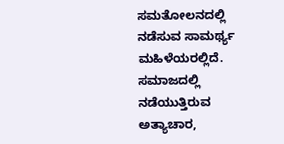ಸಮತೋಲನದಲ್ಲಿ ನಡೆಸುವ ಸಾಮರ್ಥ್ಯ ಮಹಿಳೆಯರಲ್ಲಿದೆ. ಸಮಾಜದಲ್ಲಿ ನಡೆಯುತ್ತಿರುವ ಅತ್ಯಾಚಾರ,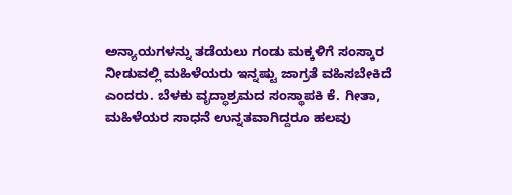ಅನ್ಯಾಯಗಳನ್ನು ತಡೆಯಲು ಗಂಡು ಮಕ್ಕಳಿಗೆ ಸಂಸ್ಕಾರ ನೀಡುವಲ್ಲಿ ಮಹಿಳೆಯರು ಇನ್ನಷ್ಟು ಜಾಗ್ರತೆ ವಹಿಸಬೇಕಿದೆ ಎಂದರು. ಬೆಳಕು ವೃದ್ಧಾಶ್ರಮದ ಸಂಸ್ಥಾಪಕಿ ಕೆ. ಗೀತಾ, ಮಹಿಳೆಯರ ಸಾಧನೆ ಉನ್ನತವಾಗಿದ್ದರೂ ಹಲವು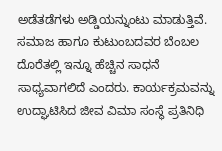ಅಡೆತಡೆಗಳು ಅಡ್ಡಿಯನ್ನುಂಟು ಮಾಡುತ್ತಿವೆ. ಸಮಾಜ ಹಾಗೂ ಕುಟುಂಬದವರ ಬೆಂಬಲ ದೊರೆತಲ್ಲಿ ಇನ್ನೂ ಹೆಚ್ಚಿನ ಸಾಧನೆ ಸಾಧ್ಯವಾಗಲಿದೆ ಎಂದರು. ಕಾರ್ಯಕ್ರಮವನ್ನು ಉದ್ಘಾಟಿಸಿದ ಜೀವ ವಿಮಾ ಸಂಸ್ಥೆ ಪ್ರತಿನಿಧಿ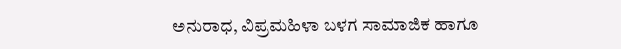ಅನುರಾಧ, ವಿಪ್ರಮಹಿಳಾ ಬಳಗ ಸಾಮಾಜಿಕ ಹಾಗೂ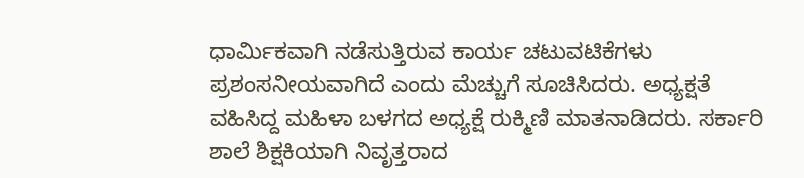ಧಾರ್ಮಿಕವಾಗಿ ನಡೆಸುತ್ತಿರುವ ಕಾರ್ಯ ಚಟುವಟಿಕೆಗಳು ಪ್ರಶಂಸನೀಯವಾಗಿದೆ ಎಂದು ಮೆಚ್ಚುಗೆ ಸೂಚಿಸಿದರು. ಅಧ್ಯಕ್ಷತೆ ವಹಿಸಿದ್ದ ಮಹಿಳಾ ಬಳಗದ ಅಧ್ಯಕ್ಷೆ ರುಕ್ಮಿಣಿ ಮಾತನಾಡಿದರು. ಸರ್ಕಾರಿ ಶಾಲೆ ಶಿಕ್ಷಕಿಯಾಗಿ ನಿವೃತ್ತರಾದ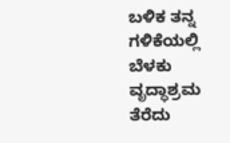ಬಳಿಕ ತನ್ನ ಗಳಿಕೆಯಲ್ಲಿ ಬೆಳಕು ವೃದ್ಧಾಶ್ರಮ ತೆರೆದು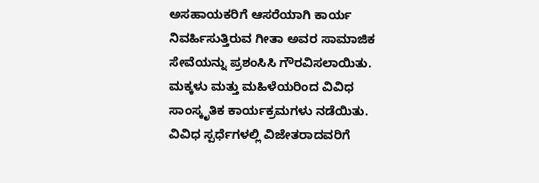ಅಸಹಾಯಕರಿಗೆ ಆಸರೆಯಾಗಿ ಕಾರ್ಯ ನಿವರ್ಹಿಸುತ್ತಿರುವ ಗೀತಾ ಅವರ ಸಾಮಾಜಿಕ ಸೇವೆಯನ್ನು ಪ್ರಶಂಸಿಸಿ ಗೌರವಿಸಲಾಯಿತು. ಮಕ್ಕಳು ಮತ್ತು ಮಹಿಳೆಯರಿಂದ ವಿವಿಧ ಸಾಂಸ್ಕೃತಿಕ ಕಾರ್ಯಕ್ರಮಗಳು ನಡೆಯಿತು. ವಿವಿಧ ಸ್ಪರ್ಧೆಗಳಲ್ಲಿ ವಿಜೇತರಾದವರಿಗೆ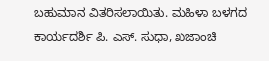ಬಹುಮಾನ ವಿತರಿಸಲಾಯಿತು. ಮಹಿಳಾ ಬಳಗದ ಕಾರ್ಯದರ್ಶಿ ಪಿ. ಎಸ್. ಸುಧಾ, ಖಜಾಂಚಿ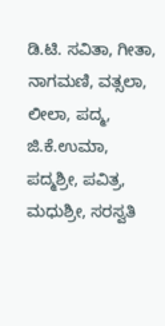ಡಿ.ಟಿ. ಸವಿತಾ, ಗೀತಾ, ನಾಗಮಣಿ, ವತ್ಸಲಾ, ಲೀಲಾ, ಪದ್ಮ, ಜಿ.ಕೆ.ಉಮಾ, ಪದ್ಮಶ್ರೀ, ಪವಿತ್ರ, ಮಧುಶ್ರೀ, ಸರಸ್ವತಿ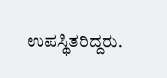ಉಪಸ್ಥಿತರಿದ್ದರು.